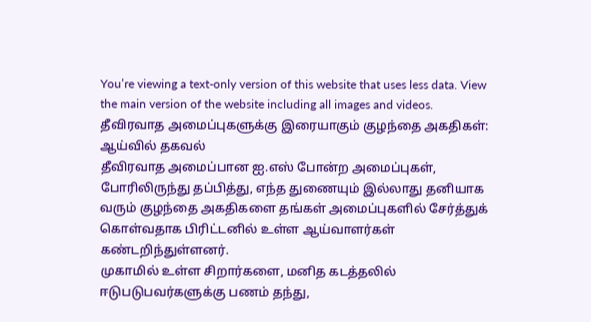You’re viewing a text-only version of this website that uses less data. View the main version of the website including all images and videos.
தீவிரவாத அமைப்புகளுக்கு இரையாகும் குழந்தை அகதிகள்: ஆய்வில் தகவல்
தீவிரவாத அமைப்பான ஐ.எஸ் போன்ற அமைப்புகள், போரிலிருந்து தப்பித்து, எந்த துணையும் இல்லாது தனியாக வரும் குழந்தை அகதிகளை தங்கள் அமைப்புகளில் சேர்த்துக் கொள்வதாக பிரிட்டனில் உள்ள ஆய்வாளர்கள் கண்டறிந்துள்ளனர்.
முகாமில் உள்ள சிறார்களை, மனித கடத்தலில் ஈடுபடுபவர்களுக்கு பணம் தந்து,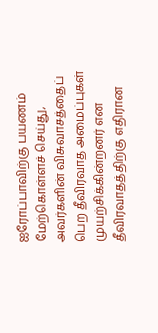ஐரோப்பாவிற்கு பயணம் மேற்கொள்ளச் செய்து, அவர்களின் விசுவாசத்தைப் பெற தீவிரவாத அமைப்புகள் முயற்சிக்கின்றனர் என தீவிரவாதத்திற்கு எதிரான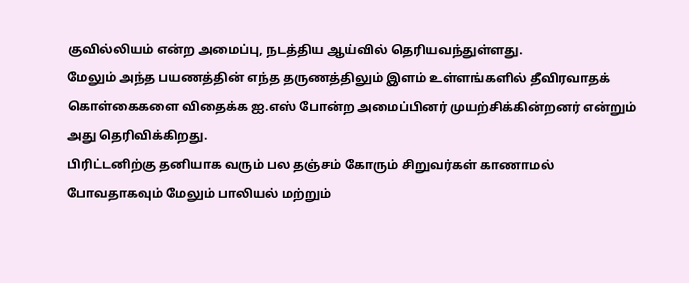குவில்லியம் என்ற அமைப்பு, நடத்திய ஆய்வில் தெரியவந்துள்ளது.
மேலும் அந்த பயணத்தின் எந்த தருணத்திலும் இளம் உள்ளங்களில் தீவிரவாதக் கொள்கைகளை விதைக்க ஐ.எஸ் போன்ற அமைப்பினர் முயற்சிக்கின்றனர் என்றும் அது தெரிவிக்கிறது.
பிரிட்டனிற்கு தனியாக வரும் பல தஞ்சம் கோரும் சிறுவர்கள் காணாமல் போவதாகவும் மேலும் பாலியல் மற்றும்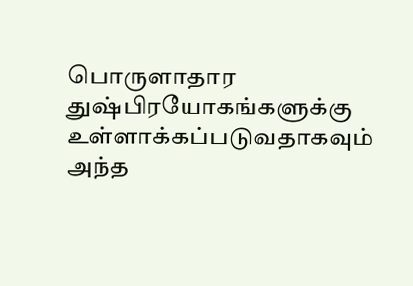பொருளாதார துஷ்பிரயோகங்களுக்கு உள்ளாக்கப்படுவதாகவும் அந்த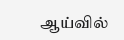ஆய்வில்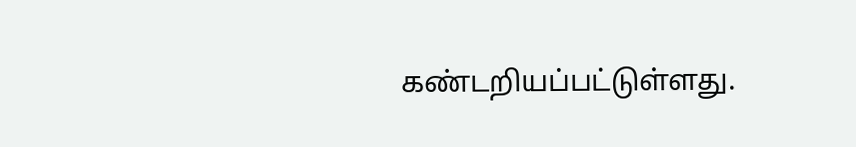கண்டறியப்பட்டுள்ளது.